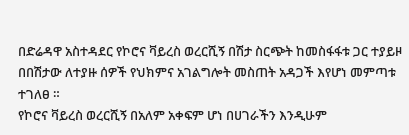በድሬዳዋ አስተዳደር የኮሮና ቫይረስ ወረርሺኝ በሽታ ስርጭት ከመስፋፋቱ ጋር ተያይዞ በበሽታው ለተያዙ ሰዎች የህክምና አገልግሎት መስጠት አዳጋች እየሆነ መምጣቱ ተገለፀ ።
የኮሮና ቫይረስ ወረርሺኝ በአለም አቀፍም ሆነ በሀገራችን እንዲሁም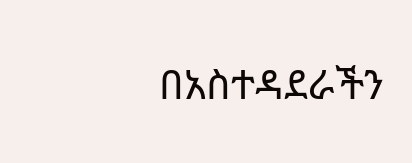በአስተዳደራችን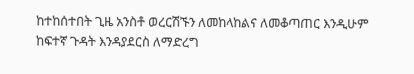ከተከሰተበት ጊዜ አንስቶ ወረርሽኙን ለመከላከልና ለመቆጣጠር እንዲሁም ከፍተኛ ጉዳት እንዳያደርስ ለማድረግ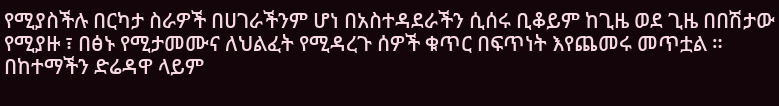የሚያስችሉ በርካታ ስራዎች በሀገራችንም ሆነ በአስተዳደራችን ሲሰሩ ቢቆይም ከጊዜ ወደ ጊዜ በበሽታው የሚያዙ ፣ በፅኑ የሚታመሙና ለህልፈት የሚዳረጉ ሰዎች ቁጥር በፍጥነት እየጨመሩ መጥቷል ። በከተማችን ድሬዳዋ ላይም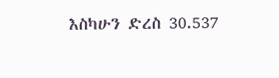እስካሁን ድረስ 30.537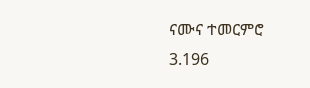ናሙና ተመርምሮ 3.196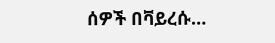ሰዎች በቫይረሱ…